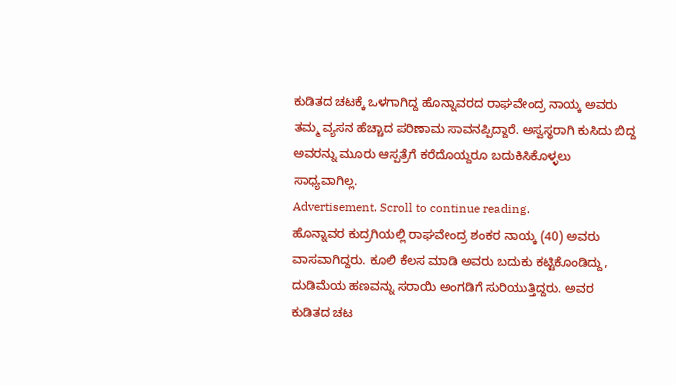ಕುಡಿತದ ಚಟಕ್ಕೆ ಒಳಗಾಗಿದ್ದ ಹೊನ್ನಾವರದ ರಾಘವೇಂದ್ರ ನಾಯ್ಕ ಅವರು ತಮ್ಮ ವ್ಯಸನ ಹೆಚ್ಚಾದ ಪರಿಣಾಮ ಸಾವನಪ್ಪಿದ್ದಾರೆ. ಅಸ್ವಸ್ಥರಾಗಿ ಕುಸಿದು ಬಿದ್ದ ಅವರನ್ನು ಮೂರು ಆಸ್ಪತ್ರೆಗೆ ಕರೆದೊಯ್ದರೂ ಬದುಕಿಸಿಕೊಳ್ಳಲು ಸಾಧ್ಯವಾಗಿಲ್ಲ.
Advertisement. Scroll to continue reading.
ಹೊನ್ನಾವರ ಕುದ್ರಗಿಯಲ್ಲಿ ರಾಘವೇಂದ್ರ ಶಂಕರ ನಾಯ್ಕ (40) ಅವರು ವಾಸವಾಗಿದ್ದರು. ಕೂಲಿ ಕೆಲಸ ಮಾಡಿ ಅವರು ಬದುಕು ಕಟ್ಟಿಕೊಂಡಿದ್ದು, ದುಡಿಮೆಯ ಹಣವನ್ನು ಸರಾಯಿ ಅಂಗಡಿಗೆ ಸುರಿಯುತ್ತಿದ್ದರು. ಅವರ ಕುಡಿತದ ಚಟ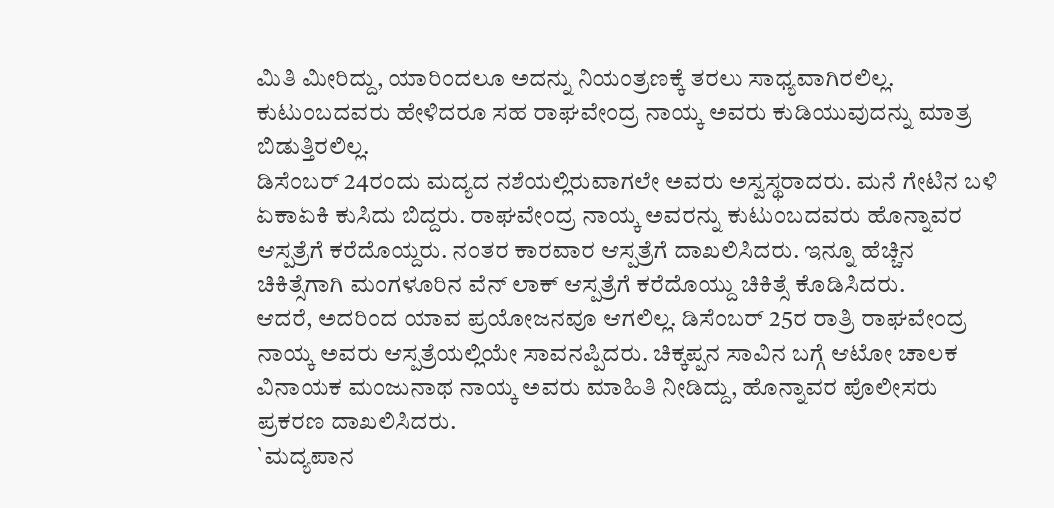ಮಿತಿ ಮೀರಿದ್ದು, ಯಾರಿಂದಲೂ ಅದನ್ನು ನಿಯಂತ್ರಣಕ್ಕೆ ತರಲು ಸಾಧ್ಯವಾಗಿರಲಿಲ್ಲ. ಕುಟುಂಬದವರು ಹೇಳಿದರೂ ಸಹ ರಾಘವೇಂದ್ರ ನಾಯ್ಕ ಅವರು ಕುಡಿಯುವುದನ್ನು ಮಾತ್ರ ಬಿಡುತ್ತಿರಲಿಲ್ಲ.
ಡಿಸೆಂಬರ್ 24ರಂದು ಮದ್ಯದ ನಶೆಯಲ್ಲಿರುವಾಗಲೇ ಅವರು ಅಸ್ವಸ್ಥರಾದರು. ಮನೆ ಗೇಟಿನ ಬಳಿ ಏಕಾಏಕಿ ಕುಸಿದು ಬಿದ್ದರು. ರಾಘವೇಂದ್ರ ನಾಯ್ಕ ಅವರನ್ನು ಕುಟುಂಬದವರು ಹೊನ್ನಾವರ ಆಸ್ಪತ್ರೆಗೆ ಕರೆದೊಯ್ದರು. ನಂತರ ಕಾರವಾರ ಆಸ್ಪತ್ರೆಗೆ ದಾಖಲಿಸಿದರು. ಇನ್ನೂ ಹೆಚ್ಚಿನ ಚಿಕಿತ್ಸೆಗಾಗಿ ಮಂಗಳೂರಿನ ವೆನ್ ಲಾಕ್ ಆಸ್ಪತ್ರೆಗೆ ಕರೆದೊಯ್ದು ಚಿಕಿತ್ಸೆ ಕೊಡಿಸಿದರು.
ಆದರೆ, ಅದರಿಂದ ಯಾವ ಪ್ರಯೋಜನವೂ ಆಗಲಿಲ್ಲ. ಡಿಸೆಂಬರ್ 25ರ ರಾತ್ರಿ ರಾಘವೇಂದ್ರ ನಾಯ್ಕ ಅವರು ಆಸ್ಪತ್ರೆಯಲ್ಲಿಯೇ ಸಾವನಪ್ಪಿದರು. ಚಿಕ್ಕಪ್ಪನ ಸಾವಿನ ಬಗ್ಗೆ ಆಟೋ ಚಾಲಕ ವಿನಾಯಕ ಮಂಜುನಾಥ ನಾಯ್ಕ ಅವರು ಮಾಹಿತಿ ನೀಡಿದ್ದು, ಹೊನ್ನಾವರ ಪೊಲೀಸರು ಪ್ರಕರಣ ದಾಖಲಿಸಿದರು.
`ಮದ್ಯಪಾನ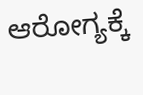ಆರೋಗ್ಯಕ್ಕೆ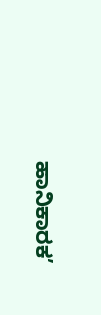ಹಾನಿಕಾರಕ’